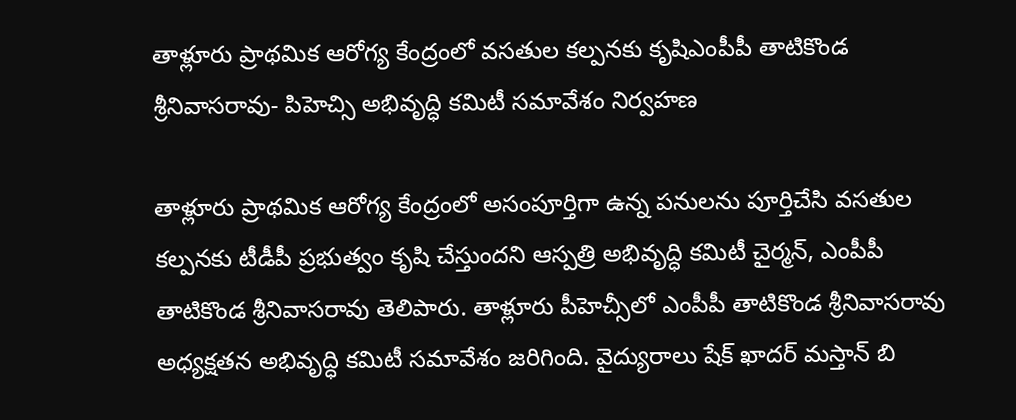తాళ్లూరు ప్రాథమిక ఆరోగ్య కేంద్రంలో వసతుల కల్పనకు కృషిఎంపీపీ తాటికొండ శ్రీనివాసరావు- పిహెచ్సి అభివృద్ధి కమిటీ సమావేశం నిర్వహణ

తాళ్లూరు ప్రాథమిక ఆరోగ్య కేంద్రంలో అసంపూర్తిగా ఉన్న పనులను పూర్తిచేసి వసతుల కల్పనకు టీడీపీ ప్రభుత్వం కృషి చేస్తుందని ఆస్పత్రి అభివృద్ధి కమిటీ చైర్మన్, ఎంపీపీ తాటికొండ శ్రీనివాసరావు తెలిపారు. తాళ్లూరు పీహెచ్సీలో ఎంపీపీ తాటికొండ శ్రీనివాసరావు అధ్యక్షతన అభివృద్ధి కమిటీ సమావేశం జరిగింది. వైద్యురాలు షేక్ ఖాదర్ మస్తాన్ బి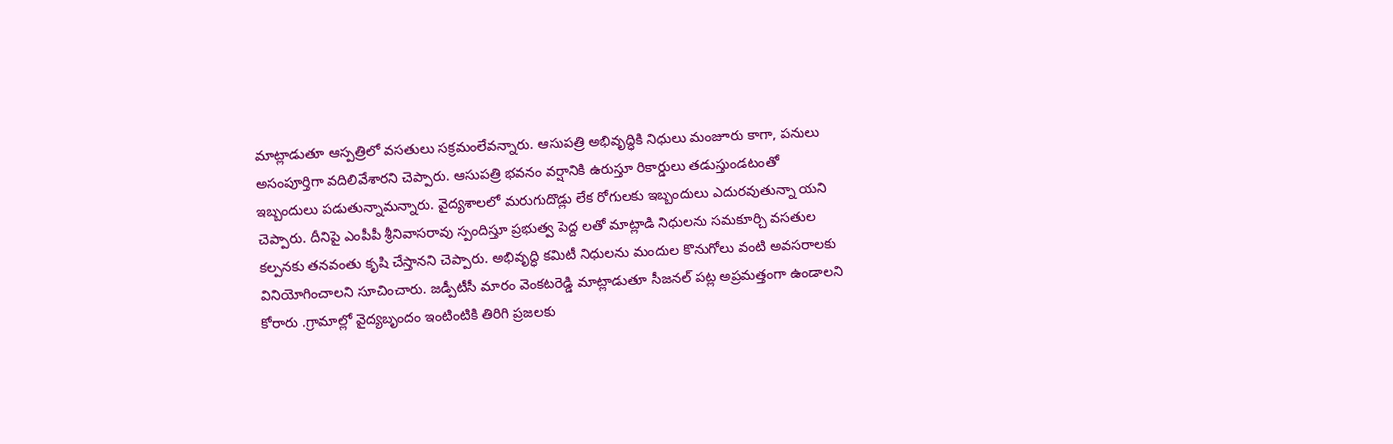మాట్లాడుతూ ఆస్పత్రిలో వసతులు సక్రమంలేవన్నారు. ఆసుపత్రి అభివృద్ధికి నిధులు మంజూరు కాగా, పనులు అసంపూర్తిగా వదిలివేశారని చెప్పారు. ఆసుపత్రి భవనం వర్షానికి ఉరుస్తూ రికార్డులు తడుస్తుండటంతో ఇబ్బందులు పడుతున్నామన్నారు. వైద్యశాలలో మరుగుదొడ్లు లేక రోగులకు ఇబ్బందులు ఎదురవుతున్నా యని చెప్పారు. దీనిపై ఎంపీపీ శ్రీనివాసరావు స్పందిస్తూ ప్రభుత్వ పెద్ద లతో మాట్లాడి నిధులను సమకూర్చి వసతుల కల్పనకు తనవంతు కృషి చేస్తానని చెప్పారు. అభివృద్ధి కమిటీ నిధులను మందుల కొనుగోలు వంటి అవసరాలకు వినియోగించాలని సూచించారు. జడ్పీటీసీ మారం వెంకటరెడ్డి మాట్లాడుతూ సీజనల్ పట్ల అప్రమత్తంగా ఉండాలని కోరారు .గ్రామాల్లో వైద్యబృందం ఇంటింటికి తిరిగి ప్రజలకు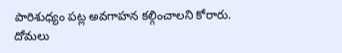పారిశుధ్యం పట్ల అవగాహన కల్గించాలని కోరారు.
దోమలు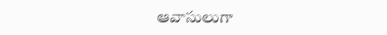ఆవాసులుగా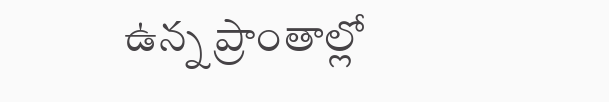ఉన్న ప్రాంతాల్లో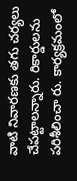వాటి నివారణకు తగు చర్యలు చేపట్టాలన్నారు. రికార్డులను పరిశీలించా రు. కార్యక్రమంలో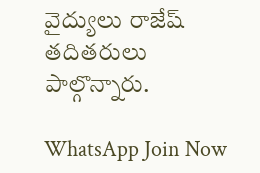వైద్యులు రాజేష్ తదితరులు పాల్గొన్నారు.

WhatsApp Join Now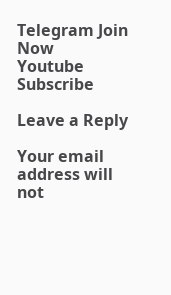Telegram Join Now
Youtube Subscribe

Leave a Reply

Your email address will not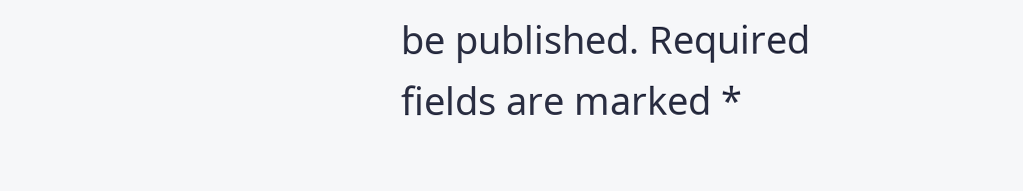be published. Required fields are marked *